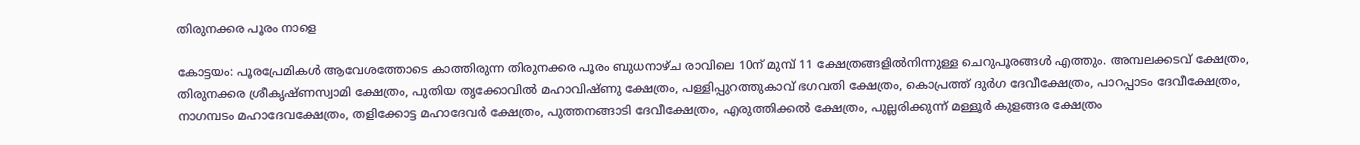തിരുനക്കര പൂരം നാളെ

കോട്ടയം: പൂരപ്രേമികൾ ആവേശത്തോടെ കാത്തിരുന്ന തിരുനക്കര പൂരം ബുധനാഴ്ച രാവിലെ 10ന് മുമ്പ് 11 ക്ഷേത്രങ്ങളിൽനിന്നുള്ള ചെറുപൂരങ്ങൾ എത്തും. അമ്പലക്കടവ് ക്ഷേത്രം, തിരുനക്കര ശ്രീകൃഷ്ണസ്വാമി ക്ഷേത്രം, പുതിയ തൃക്കോവിൽ മഹാവിഷ്ണു ക്ഷേത്രം, പള്ളിപ്പുറത്തുകാവ് ഭഗവതി ക്ഷേത്രം, കൊപ്രത്ത് ദുർഗ ദേവീക്ഷേത്രം, പാറപ്പാടം ദേവീക്ഷേത്രം, നാഗമ്പടം മഹാദേവക്ഷേത്രം, തളിക്കോട്ട മഹാദേവർ ക്ഷേത്രം, പുത്തനങ്ങാടി ദേവീക്ഷേത്രം, എരുത്തിക്കൽ ക്ഷേത്രം, പുല്ലരിക്കുന്ന് മള്ളൂർ കുളങ്ങര ക്ഷേത്രം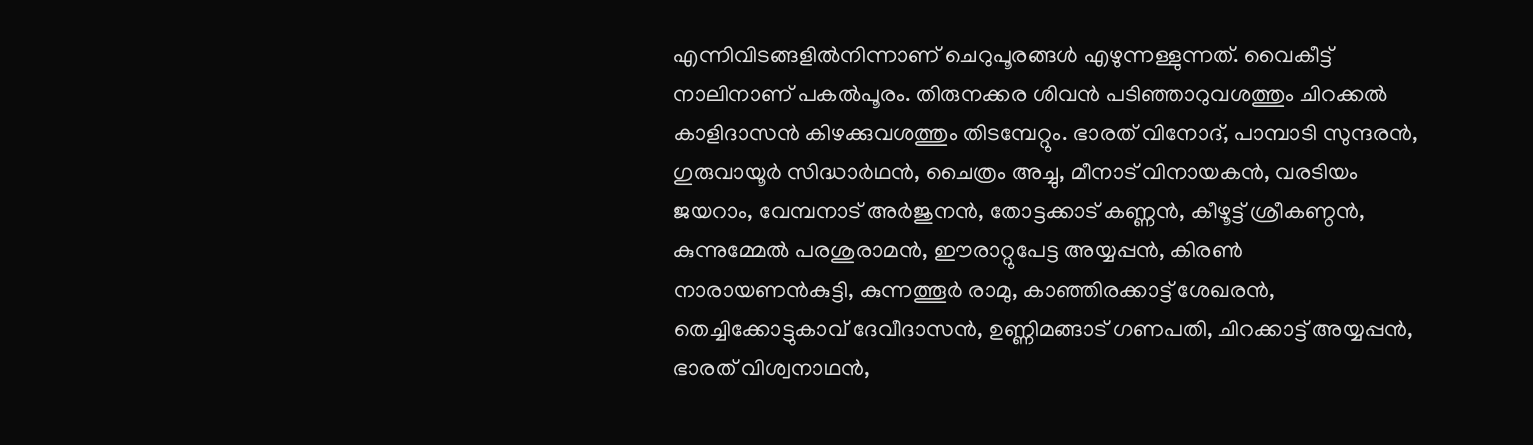എന്നിവിടങ്ങളിൽനിന്നാണ് ചെറുപൂരങ്ങൾ എഴുന്നള്ളുന്നത്. വൈകീട്ട് നാലിനാണ് പകൽപൂരം. തിരുനക്കര ശിവൻ പടിഞ്ഞാറുവശത്തും ചിറക്കൽ കാളിദാസൻ കിഴക്കുവശത്തും തിടമ്പേറ്റും. ഭാരത് വിനോദ്, പാമ്പാടി സുന്ദരൻ, ഗുരുവായൂർ സിദ്ധാർഥൻ, ചൈത്രം അച്ചു, മീനാട് വിനായകൻ, വരടിയം ജയറാം, വേമ്പനാട് അർജുനൻ, തോട്ടക്കാട് കണ്ണൻ, കീഴൂട്ട് ശ്രീകണ്ഠൻ, കുന്നുമ്മേൽ പരശുരാമൻ, ഈരാറ്റുപേട്ട അയ്യപ്പൻ, കിരൺ നാരായണൻകുട്ടി, കുന്നത്തൂർ രാമു, കാഞ്ഞിരക്കാട്ട് ശേഖരൻ, തെച്ചിക്കോട്ടുകാവ് ദേവീദാസൻ, ഉണ്ണിമങ്ങാട് ഗണപതി, ചിറക്കാട്ട് അയ്യപ്പൻ, ഭാരത് വിശ്വനാഥൻ,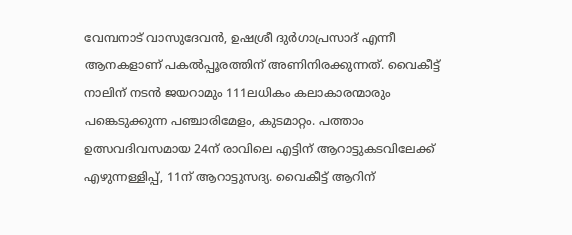വേമ്പനാട് വാസുദേവൻ, ഉഷശ്രീ ദുർഗാപ്രസാദ് എന്നീ ആനകളാണ് പകൽപ്പൂരത്തിന് അണിനിരക്കുന്നത്. വൈകീട്ട് നാലിന് നടൻ ജയറാമും 111ലധികം കലാകാരന്മാരും പങ്കെടുക്കുന്ന പഞ്ചാരിമേളം, കുടമാറ്റം. പത്താം ഉത്സവദിവസമായ 24ന് രാവിലെ എട്ടിന് ആറാട്ടുകടവിലേക്ക് എഴുന്നള്ളിപ്പ്, 11ന് ആറാട്ടുസദ്യ. വൈകീട്ട് ആറിന്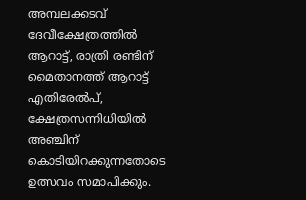അമ്പലക്കടവ് ദേവീക്ഷേത്രത്തിൽ ആറാട്ട്, രാത്രി രണ്ടിന് മൈതാനത്ത് ആറാട്ട് എതിരേൽപ്, ക്ഷേത്രസന്നിധിയിൽ അഞ്ചിന് കൊടിയിറക്കുന്നതോടെ ഉത്സവം സമാപിക്കും.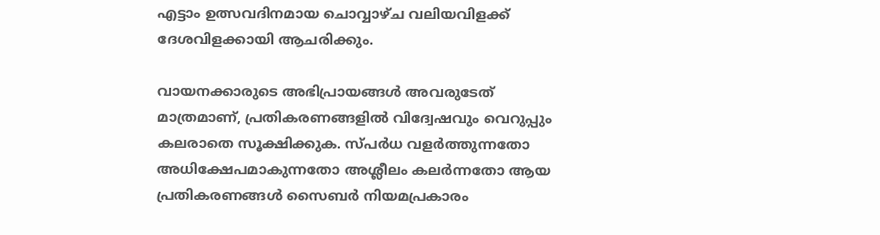എട്ടാം ഉത്സവദിനമായ ചൊവ്വാഴ്ച വലിയവിളക്ക് ദേശവിളക്കായി ആചരിക്കും.

വായനക്കാരുടെ അഭിപ്രായങ്ങള്‍ അവരുടേത് മാത്രമാണ്, പ്രതികരണങ്ങളിൽ വിദ്വേഷവും വെറുപ്പും കലരാതെ സൂക്ഷിക്കുക. സ്പർധ വളർത്തുന്നതോ അധിക്ഷേപമാകുന്നതോ അശ്ലീലം കലർന്നതോ ആയ പ്രതികരണങ്ങൾ സൈബർ നിയമപ്രകാരം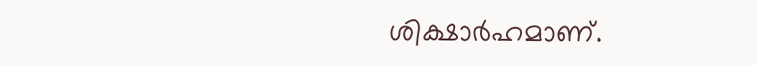ശിക്ഷാർഹമാണ്.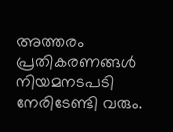അത്തരം പ്രതികരണങ്ങൾ നിയമനടപടി നേരിടേണ്ടി വരും.